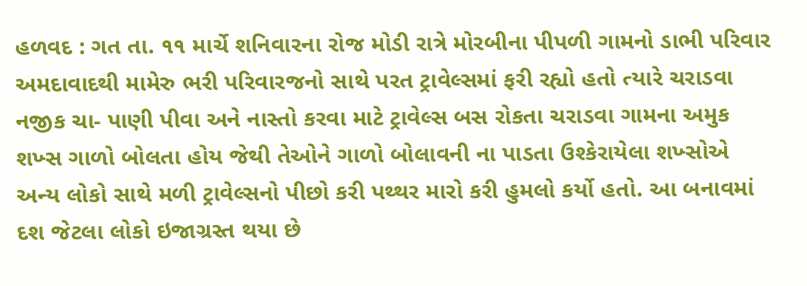હળવદ : ગત તા. ૧૧ માર્ચે શનિવારના રોજ મોડી રાત્રે મોરબીના પીપળી ગામનો ડાભી પરિવાર અમદાવાદથી મામેરુ ભરી પરિવારજનો સાથે પરત ટ્રાવેલ્સમાં ફરી રહ્યો હતો ત્યારે ચરાડવા નજીક ચા- પાણી પીવા અને નાસ્તો કરવા માટે ટ્રાવેલ્સ બસ રોકતા ચરાડવા ગામના અમુક શખ્સ ગાળો બોલતા હોય જેથી તેઓને ગાળો બોલાવની ના પાડતા ઉશ્કેરાયેલા શખ્સોએ અન્ય લોકો સાથે મળી ટ્રાવેલ્સનો પીછો કરી પથ્થર મારો કરી હુમલો કર્યો હતો. આ બનાવમાં દશ જેટલા લોકો ઇજાગ્રસ્ત થયા છે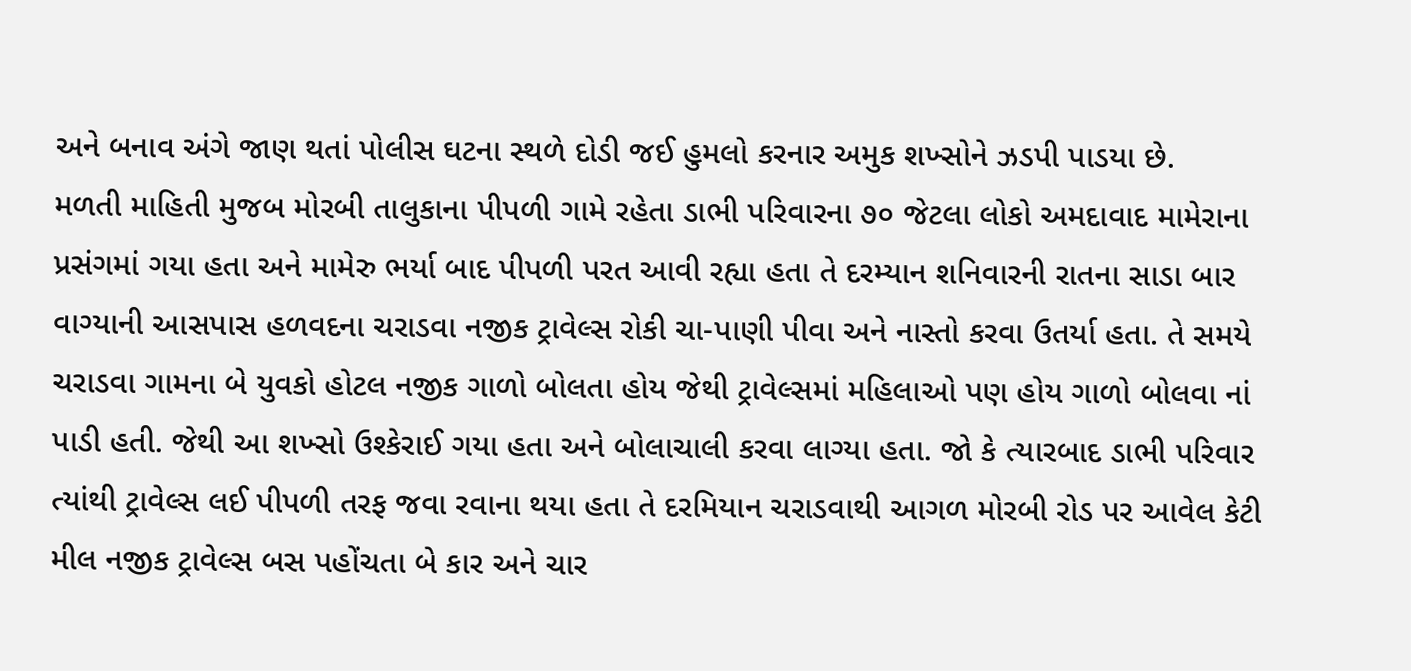અને બનાવ અંગે જાણ થતાં પોલીસ ઘટના સ્થળે દોડી જઈ હુમલો કરનાર અમુક શખ્સોને ઝડપી પાડયા છે.
મળતી માહિતી મુજબ મોરબી તાલુકાના પીપળી ગામે રહેતા ડાભી પરિવારના ૭૦ જેટલા લોકો અમદાવાદ મામેરાના પ્રસંગમાં ગયા હતા અને મામેરુ ભર્યા બાદ પીપળી પરત આવી રહ્યા હતા તે દરમ્યાન શનિવારની રાતના સાડા બાર વાગ્યાની આસપાસ હળવદના ચરાડવા નજીક ટ્રાવેલ્સ રોકી ચા-પાણી પીવા અને નાસ્તો કરવા ઉતર્યા હતા. તે સમયે ચરાડવા ગામના બે યુવકો હોટલ નજીક ગાળો બોલતા હોય જેથી ટ્રાવેલ્સમાં મહિલાઓ પણ હોય ગાળો બોલવા નાં પાડી હતી. જેથી આ શખ્સો ઉશ્કેરાઈ ગયા હતા અને બોલાચાલી કરવા લાગ્યા હતા. જો કે ત્યારબાદ ડાભી પરિવાર ત્યાંથી ટ્રાવેલ્સ લઈ પીપળી તરફ જવા રવાના થયા હતા તે દરમિયાન ચરાડવાથી આગળ મોરબી રોડ પર આવેલ કેટી મીલ નજીક ટ્રાવેલ્સ બસ પહોંચતા બે કાર અને ચાર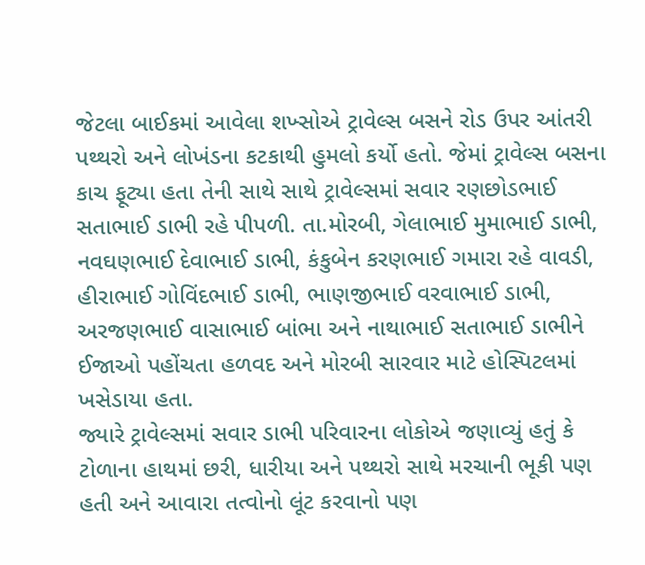જેટલા બાઈકમાં આવેલા શખ્સોએ ટ્રાવેલ્સ બસને રોડ ઉપર આંતરી પથ્થરો અને લોખંડના કટકાથી હુમલો કર્યો હતો. જેમાં ટ્રાવેલ્સ બસના કાચ ફૂટ્યા હતા તેની સાથે સાથે ટ્રાવેલ્સમાં સવાર રણછોડભાઈ સતાભાઈ ડાભી રહે પીપળી. તા.મોરબી, ગેલાભાઈ મુમાભાઈ ડાભી, નવઘણભાઈ દેવાભાઈ ડાભી, કંકુબેન કરણભાઈ ગમારા રહે વાવડી, હીરાભાઈ ગોવિંદભાઈ ડાભી, ભાણજીભાઈ વરવાભાઈ ડાભી, અરજણભાઈ વાસાભાઈ બાંભા અને નાથાભાઈ સતાભાઈ ડાભીને ઈજાઓ પહોંચતા હળવદ અને મોરબી સારવાર માટે હોસ્પિટલમાં ખસેડાયા હતા.
જ્યારે ટ્રાવેલ્સમાં સવાર ડાભી પરિવારના લોકોએ જણાવ્યું હતું કે ટોળાના હાથમાં છરી, ધારીયા અને પથ્થરો સાથે મરચાની ભૂકી પણ હતી અને આવારા તત્વોનો લૂંટ કરવાનો પણ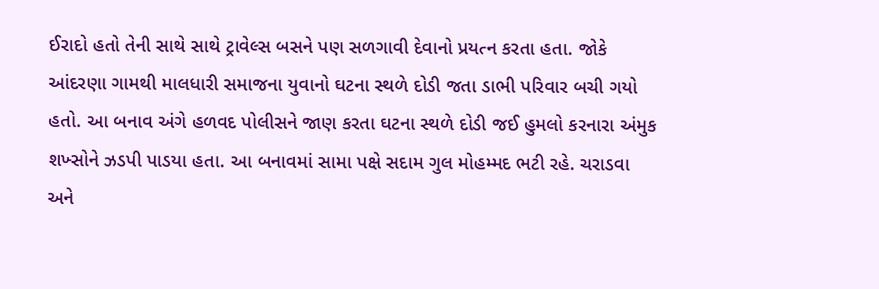ઈરાદો હતો તેની સાથે સાથે ટ્રાવેલ્સ બસને પણ સળગાવી દેવાનો પ્રયત્ન કરતા હતા. જોકે આંદરણા ગામથી માલધારી સમાજના યુવાનો ઘટના સ્થળે દોડી જતા ડાભી પરિવાર બચી ગયો હતો. આ બનાવ અંગે હળવદ પોલીસને જાણ કરતા ઘટના સ્થળે દોડી જઈ હુમલો કરનારા અંમુક શખ્સોને ઝડપી પાડયા હતા. આ બનાવમાં સામા પક્ષે સદામ ગુલ મોહમ્મદ ભટી રહે. ચરાડવા અને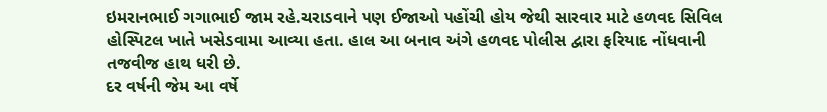ઇમરાનભાઈ ગગાભાઈ જામ રહે.ચરાડવાને પણ ઈજાઓ પહોંચી હોય જેથી સારવાર માટે હળવદ સિવિલ હોસ્પિટલ ખાતે ખસેડવામા આવ્યા હતા. હાલ આ બનાવ અંગે હળવદ પોલીસ દ્વારા ફરિયાદ નોંધવાની તજવીજ હાથ ધરી છે.
દર વર્ષની જેમ આ વર્ષે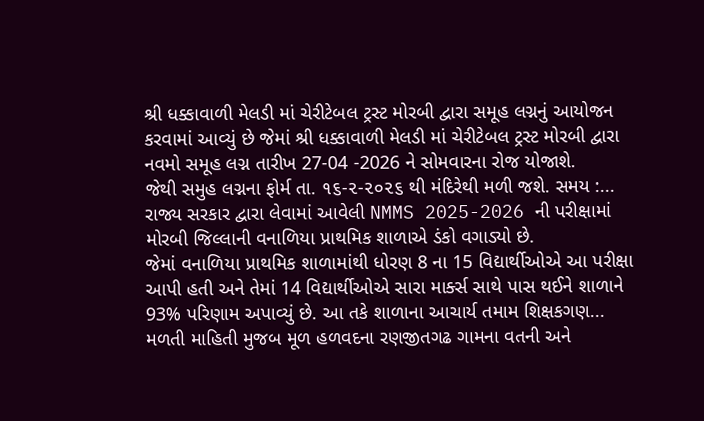શ્રી ધક્કાવાળી મેલડી માં ચેરીટેબલ ટ્રસ્ટ મોરબી દ્વારા સમૂહ લગ્નનું આયોજન કરવામાં આવ્યું છે જેમાં શ્રી ધક્કાવાળી મેલડી માં ચેરીટેબલ ટ્રસ્ટ મોરબી દ્વારા નવમો સમૂહ લગ્ન તારીખ 27-04 -2026 ને સોમવારના રોજ યોજાશે.
જેથી સમુહ લગ્નના ફોર્મ તા. ૧૬-૨-૨૦૨૬ થી મંદિરેથી મળી જશે. સમય :...
રાજ્ય સરકાર દ્વારા લેવામાં આવેલી NMMS 2025-2026 ની પરીક્ષામાં મોરબી જિલ્લાની વનાળિયા પ્રાથમિક શાળાએ ડંકો વગાડ્યો છે.
જેમાં વનાળિયા પ્રાથમિક શાળામાંથી ધોરણ 8 ના 15 વિદ્યાર્થીઓએ આ પરીક્ષા આપી હતી અને તેમાં 14 વિદ્યાર્થીઓએ સારા માર્ક્સ સાથે પાસ થઈને શાળાને 93% પરિણામ અપાવ્યું છે. આ તકે શાળાના આચાર્ય તમામ શિક્ષકગણ...
મળતી માહિતી મુજબ મૂળ હળવદના રણજીતગઢ ગામના વતની અને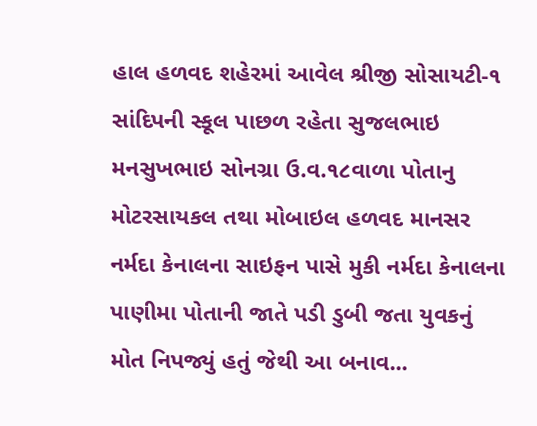હાલ હળવદ શહેરમાં આવેલ શ્રીજી સોસાયટી-૧ સાંદિપની સ્કૂલ પાછળ રહેતા સુજલભાઇ મનસુખભાઇ સોનગ્રા ઉ.વ.૧૮વાળા પોતાનુ મોટરસાયકલ તથા મોબાઇલ હળવદ માનસર નર્મદા કેનાલના સાઇફન પાસે મુકી નર્મદા કેનાલના પાણીમા પોતાની જાતે પડી ડુબી જતા યુવકનું મોત નિપજ્યું હતું જેથી આ બનાવ...